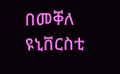በመቐለ ዩኒቨርስቲ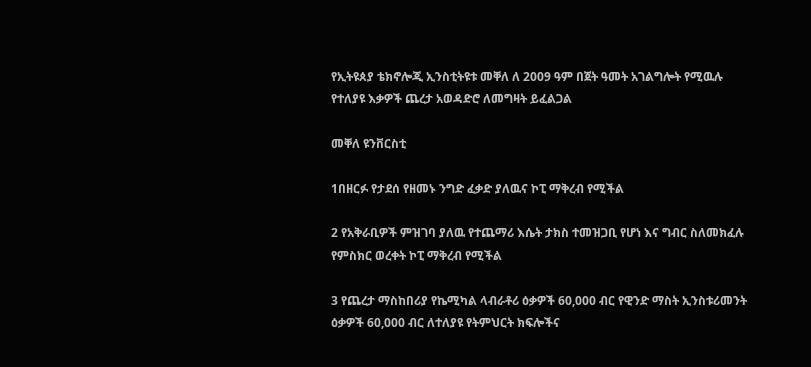የኢትዩጰያ ቴክኖሎጂ ኢንስቲትዩቱ መቐለ ለ 2009 ዓም በጀት ዓመት አገልግሎት የሚዉሉ የተለያዩ እቃዎች ጨረታ አወዳድሮ ለመግዛት ይፈልጋል

መቐለ ዩንቨርስቲ

1በዘርፉ የታደሰ የዘመኑ ንግድ ፈቃድ ያለዉና ኮፒ ማቅረብ የሚችል

2 የአቅራቢዎች ምዝገባ ያለዉ የተጨማሪ እሴት ታክስ ተመዝጋቢ የሆነ እና ግብር ስለመክፈሉ የምስክር ወረቀት ኮፒ ማቅረብ የሚችል

3 የጨረታ ማስከበሪያ የኬሚካል ላብራቶሪ ዕቃዎች 60,000 ብር የዊንድ ማስት ኢንስቱሪመንት ዕቃዎች 60,000 ብር ለተለያዩ የትምህርት ክፍሎችና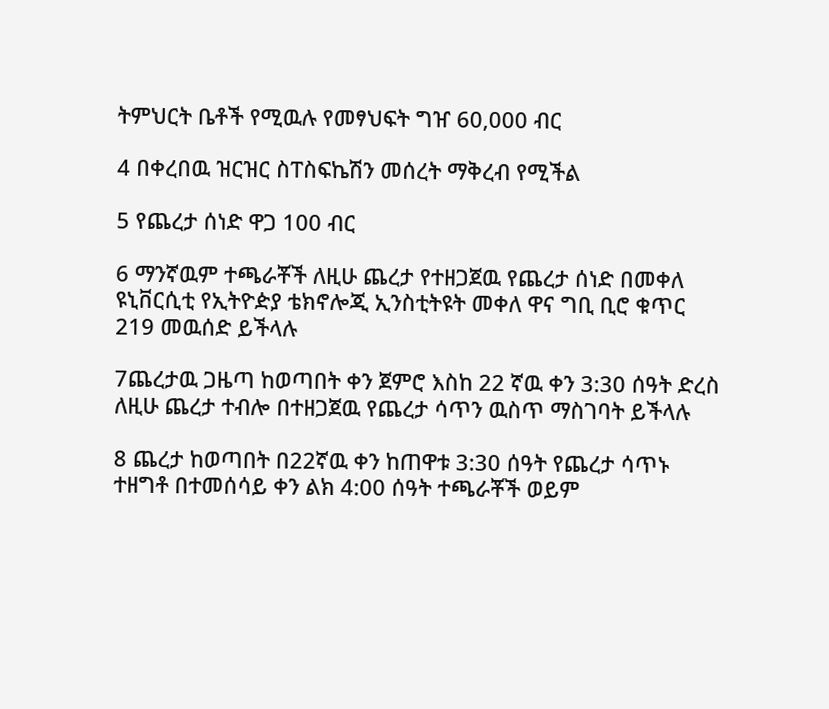ትምህርት ቤቶች የሚዉሉ የመፃህፍት ግዠ 60,000 ብር

4 በቀረበዉ ዝርዝር ስፐስፍኬሽን መሰረት ማቅረብ የሚችል

5 የጨረታ ሰነድ ዋጋ 100 ብር

6 ማንኛዉም ተጫራቾች ለዚሁ ጨረታ የተዘጋጀዉ የጨረታ ሰነድ በመቀለ ዩኒቨርሲቲ የኢትዮዽያ ቴክኖሎጂ ኢንስቲትዩት መቀለ ዋና ግቢ ቢሮ ቁጥር 219 መዉሰድ ይችላሉ

7ጨረታዉ ጋዜጣ ከወጣበት ቀን ጀምሮ እስከ 22 ኛዉ ቀን 3:30 ሰዓት ድረስ ለዚሁ ጨረታ ተብሎ በተዘጋጀዉ የጨረታ ሳጥን ዉስጥ ማስገባት ይችላሉ

8 ጨረታ ከወጣበት በ22ኛዉ ቀን ከጠዋቱ 3:30 ሰዓት የጨረታ ሳጥኑ ተዘግቶ በተመሰሳይ ቀን ልክ 4:00 ሰዓት ተጫራቾች ወይም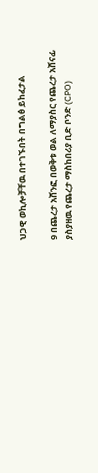ህጋዊ ወኪሎቻቸዉ በተገኙበት በግልፅ ይከፈታል

9 በጨረታ አሸንፎ በወቅቱ ወል ለማያስር የጨረታ አሸናፊ ያስያዘዉ የጨረታ ማስከበሪያ ቢድ ቦንድ (CPO)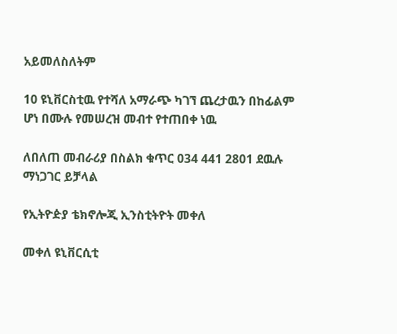አይመለስለትም

10 ዩኒቨርስቲዉ የተሻለ አማራጭ ካገኘ ጨረታዉን በከፊልም ሆነ በሙሉ የመሠረዝ መብተ የተጠበቀ ነዉ

ለበለጠ መብራሪያ በስልክ ቁጥር 034 441 2801 ደዉሉ ማነጋገር ይቻላል

የኢትዮዽያ ቴክኖሎጂ ኢንስቲትዮት መቀለ

መቀለ ዩኒቨርሲቲ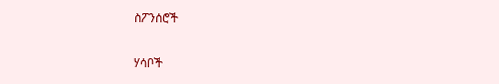ስፖንሰሮች

ሃሳቦች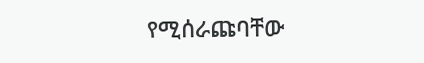የሚሰራጩባቸው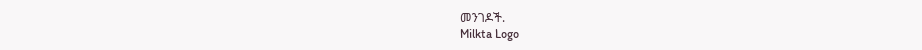መንገዶች.
Milkta Logo